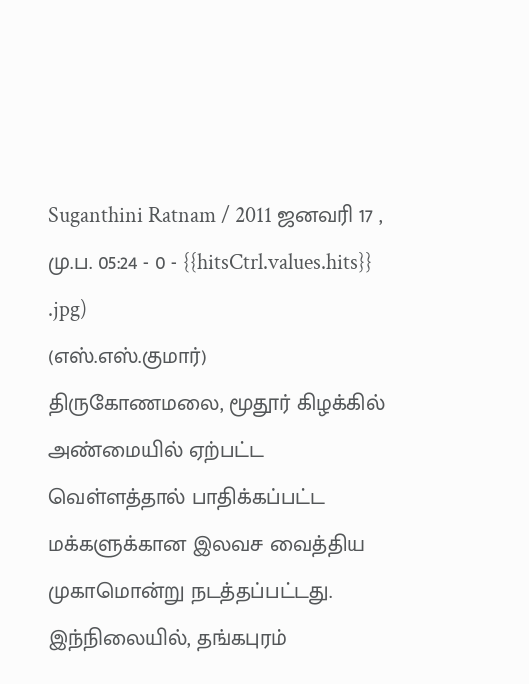Suganthini Ratnam / 2011 ஜனவரி 17 , மு.ப. 05:24 - 0 - {{hitsCtrl.values.hits}}
.jpg)
(எஸ்.எஸ்.குமார்)
திருகோணமலை, மூதூர் கிழக்கில் அண்மையில் ஏற்பட்ட வெள்ளத்தால் பாதிக்கப்பட்ட மக்களுக்கான இலவச வைத்திய முகாமொன்று நடத்தப்பட்டது.
இந்நிலையில், தங்கபுரம்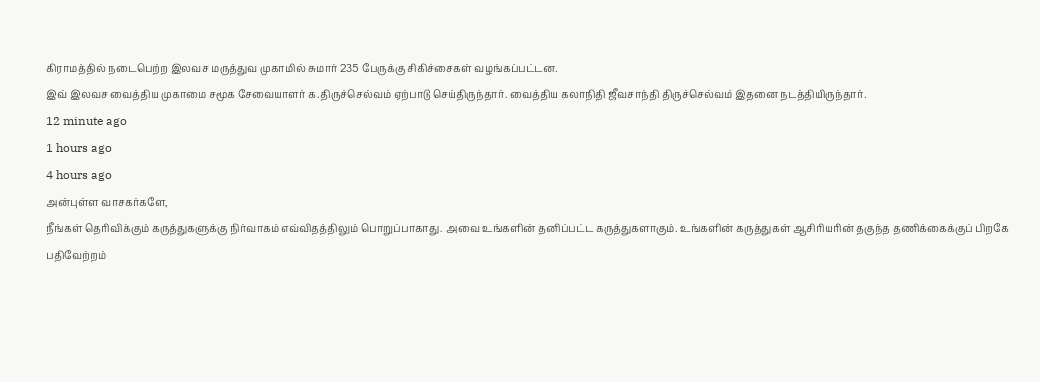கிராமத்தில் நடைபெற்ற இலவச மருத்துவ முகாமில் சுமார் 235 பேருக்கு சிகிச்சைகள் வழங்கப்பட்டன.
இவ் இலவச வைத்திய முகாமை சமூக சேவையாளர் க.திருச்செல்வம் ஏற்பாடு செய்திருந்தார். வைத்திய கலாநிதி ஜீவசாந்தி திருச்செல்வம் இதனை நடத்தியிருந்தார்.
12 minute ago
1 hours ago
4 hours ago
அன்புள்ள வாசகர்களே,
நீங்கள் தெரிவிக்கும் கருத்துகளுக்கு நிர்வாகம் எவ்விதத்திலும் பொறுப்பாகாது. அவை உங்களின் தனிப்பட்ட கருத்துகளாகும். உங்களின் கருத்துகள் ஆசிரியரின் தகுந்த தணிக்கைக்குப் பிறகே பதிவேற்றம்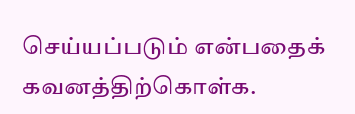செய்யப்படும் என்பதைக் கவனத்திற்கொள்க.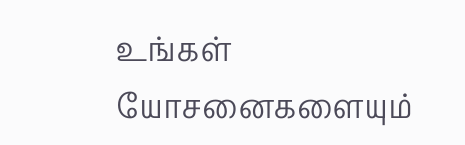உங்கள் யோசனைகளையும்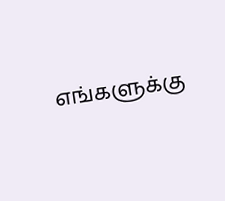எங்களுக்கு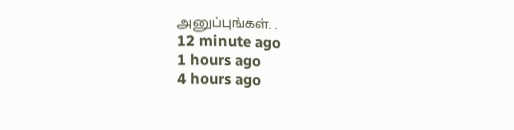அனுப்புங்கள். .
12 minute ago
1 hours ago
4 hours ago